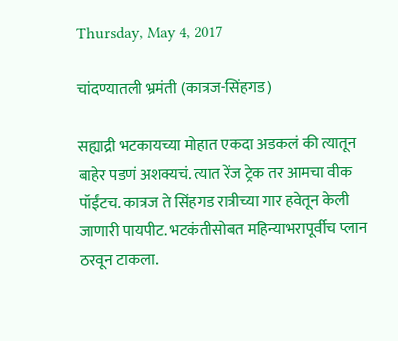Thursday, May 4, 2017

चांदण्यातली भ्रमंती (कात्रज-सिंहगड)

सह्याद्री भटकायच्या मोहात एकदा अडकलं की त्यातून बाहेर पडणं अशक्यचं. त्यात रेंज ट्रेक तर आमचा वीक पॉईंटच. कात्रज ते सिंहगड रात्रीच्या गार हवेतून केली जाणारी पायपीट. भटकंतीसोबत महिन्याभरापूर्वीच प्लान ठरवून टाकला.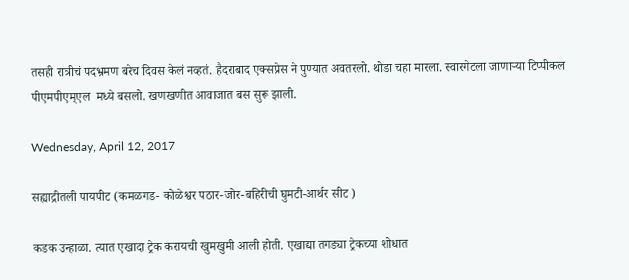तसही रात्रीचं पदभ्रमण बरेच दिवस केलं नव्हतं. हैदराबाद एक्सप्रेस ने पुण्यात अवतरलो. थोडा चहा मारला. स्वारगेटला जाणाऱ्या टिप्पीकल पीएमपीएम्एल  मध्ये बसलो. खणखणीत आवाजात बस सुरू झाली.

Wednesday, April 12, 2017

सह्याद्रीतली पायपीट (कमळगड- कोळेश्वर पठार-जोर-बहिरीची घुमटी-आर्थर सीट )

कडक उन्हाळा. त्यात एखादा ट्रेक करायची खुमखुमी आली होती. एखाद्या तगड्या ट्रेकच्या शोधात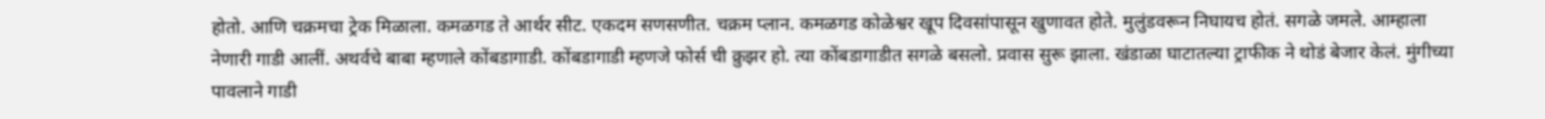होतो. आणि चक्रमचा ट्रेक मिळाला. कमळगड ते आर्थर सीट. एकदम सणसणीत. चक्रम प्लान. कमळगड कोळेश्वर खूप दिवसांपासून खुणावत होते. मुलुंडवरून निघायच होतं. सगळे जमले. आम्हाला नेणारी गाडी आलीं. अथर्वचे बाबा म्हणाले कोंबडागाडी. कोंबडागाडी म्हणजे फोर्स ची क्रुझर हो. त्या कोंबडागाडीत सगळे बसलो. प्रवास सुरू झाला. खंडाळा घाटातल्या ट्राफीक ने थोडं बेजार केलं. मुंगीच्या पावलाने गाडी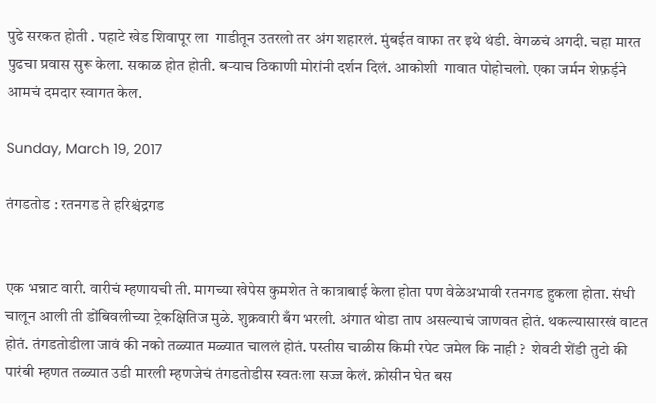पुढे सरकत होती . पहाटे खेड शिवापूर ला  गाडीतून उतरलो तर अंग शहारलं. मुंबईत वाफा तर इथे थंडी. वेगळचं अगदी. चहा मारत पुढचा प्रवास सुरू केला. सकाळ होत होती. बऱ्याच ठिकाणी मोरांनी दर्शन दिलं. आकोशी  गावात पोहोचलो. एका जर्मन शेफ़र्ड़ने आमचं दमदार स्वागत केल.

Sunday, March 19, 2017

तंगडतोड : रतनगड ते हरिश्चंद्रगड


एक भन्नाट वारी. वारीचं म्हणायची ती. मागच्या खेपेस कुमशेत ते कात्राबाई केला होता पण वेळेअभावी रतनगड हुकला होता. संधी चालून आली ती डोंबिवलीच्या ट्रेकक्षितिज मुळे. शुक्रवारी बँग भरली. अंगात थोडा ताप असल्याचं जाणवत होतं. थकल्यासारखं वाटत होतं. तंगडतोडीला जावं की नको तळ्यात मळ्यात चाललं होतं. पस्तीस चाळीस किमी रपेट जमेल कि नाही ?  शेवटी शेंडी तुटो की पारंबी म्हणत तळ्यात उडी मारली म्हणजेचं तंगडतोडीस स्वतःला सज्ज केलं. क्रोसीन घेत बस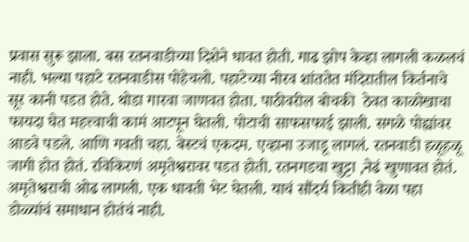प्रवास सुरू झाला. बस रतनवाडीच्या दिशेने धावत होती. गाढ झोप केव्हा लागली कळलचं नाही. भल्या पहाटे रतनवाडीस पोहेचलो. पहाटेच्या नीरव शांततेत मंदिरातील किर्तनाचे सूर कानी पडत होते. थोडा गारवा जाणवत होता. पाठीवरील बोचकी  ठेवत काळोखाचा फायदा घेत महत्त्वाची कामं आटपून घेतली. पोटाची साफसफाई झाली. सगळे पोह्यांवर आडवे पडले. आणि गवती चहा. बेस्टचं एकदम. एव्हाना उजाडू लागलं. रतनवाडी हळूहळू जागी होत होतं. रविकिरणं अमृतेश्वरावर पडत होती. रतनगडचा खुट्टा ,नेढं खुणावत होतं. अमृतेश्वराची ओढ लागली. एक धावती भेट घेतली. याचं सौंदर्य कितीही वेळा पहा डोळ्यांचं समाधान होतंचं नाही.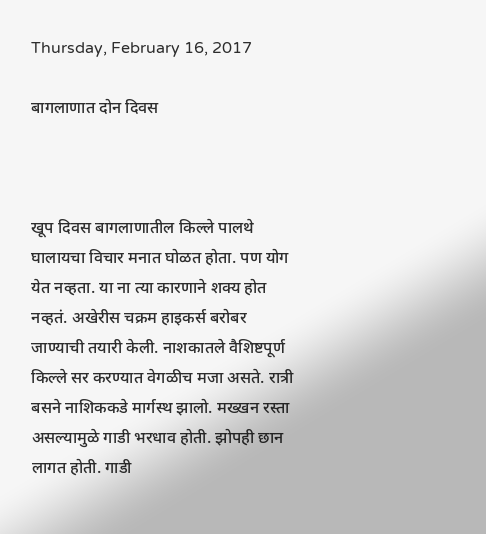Thursday, February 16, 2017

बागलाणात दोन दिवस



खूप दिवस बागलाणातील किल्ले पालथे घालायचा विचार मनात घोळत होता. पण योग येत नव्हता. या ना त्या कारणाने शक्य होत नव्हतं. अखेरीस चक्रम हाइकर्स बरोबर जाण्याची तयारी केली. नाशकातले वैशिष्टपूर्ण किल्ले सर करण्यात वेगळीच मजा असते. रात्री बसने नाशिककडे मार्गस्थ झालो. मख्खन रस्ता असल्यामुळे गाडी भरधाव होती. झोपही छान लागत होती. गाडी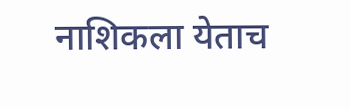नाशिकला येताच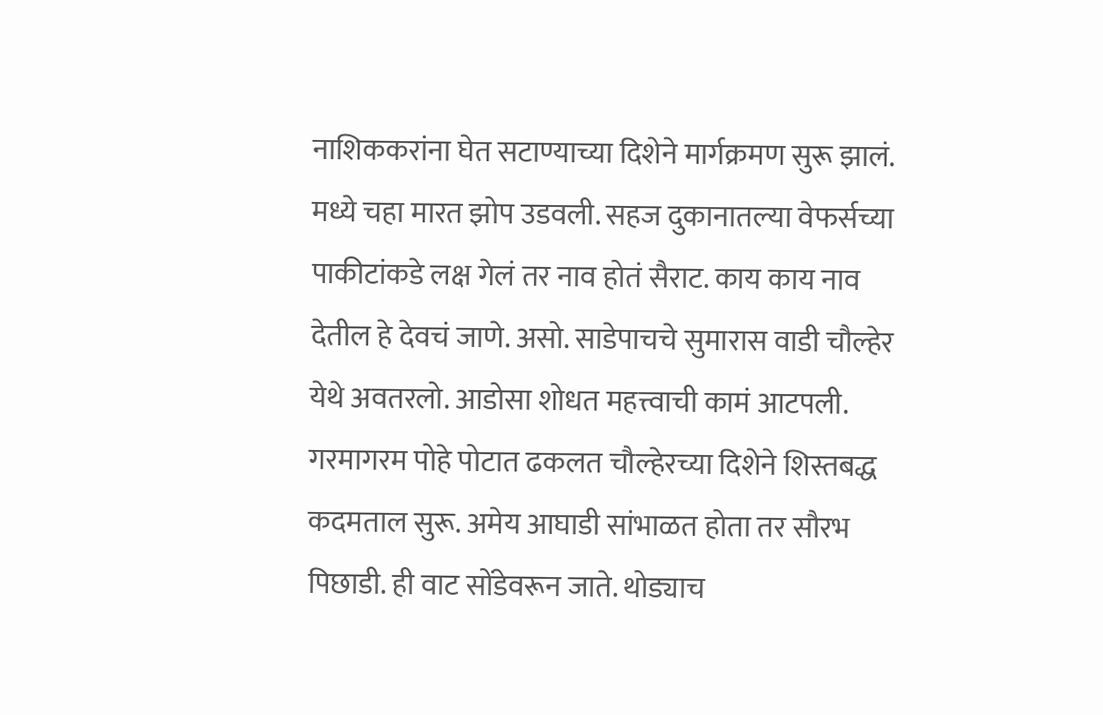नाशिककरांना घेत सटाण्याच्या दिशेने मार्गक्रमण सुरू झालं. मध्ये चहा मारत झोप उडवली. सहज दुकानातल्या वेफर्सच्या पाकीटांकडे लक्ष गेलं तर नाव होतं सैराट. काय काय नाव देतील हे देवचं जाणे. असो. साडेपाचचे सुमारास वाडी चौल्हेर येथे अवतरलो. आडोसा शोधत महत्त्वाची कामं आटपली. गरमागरम पोहे पोटात ढकलत चौल्हेरच्या दिशेने शिस्तबद्ध कदमताल सुरू. अमेय आघाडी सांभाळत होता तर सौरभ पिछाडी. ही वाट सोंडेवरून जाते. थोड्याच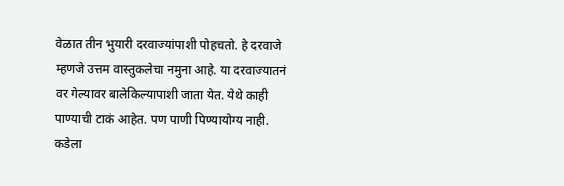वेळात तीन भुयारी दरवाज्यांपाशी पोहचतो. हे दरवाजे म्हणजे उत्तम वास्तुकलेचा नमुना आहे. या दरवाज्यातनं वर गेल्यावर बालेकिल्यापाशी जाता येत. येथे काही पाण्याची टाकं आहेत. पण पाणी पिण्यायोग्य नाही. कडेला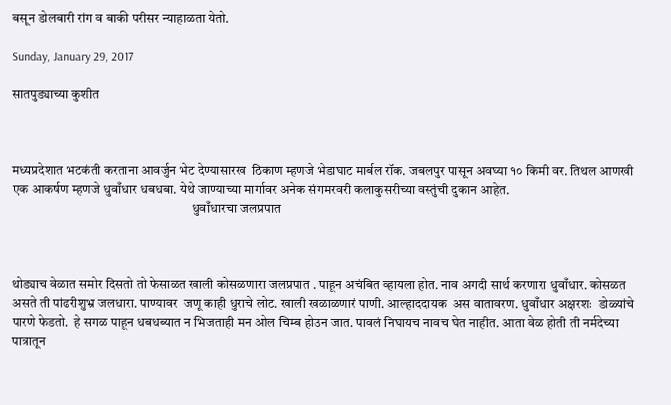बसून डोलबारी रांग व बाकी परीसर न्याहाळता येतो.

Sunday, January 29, 2017

सातपुड्याच्या कुशीत



मध्यप्रदेशात भटकंती करताना आवर्जुन भेट देण्यासारख  ठिकाण म्हणजे भेडाघाट मार्बल रॉक. जबलपुर पासून अवघ्या १० किमी वर. तिथल आणखी एक आकर्षण म्हणजे धुवाँधार धबधबा. येथे जाण्याच्या मार्गावर अनेक संगमरवरी कलाकुसरीच्या वस्तुंची दुकान आहेत.
                                                                    धुवाँधारचा जलप्रपात



थोड्याच वेळात समोर दिसतो तो फेसाळत खाली कोसळणारा जलप्रपात . पाहून अचंबित व्हायला होत. नाव अगदी सार्थ करणारा धुवाँधार. कोसळत असते ती पांढरीशुभ्र जलधारा. पाण्यावर  जणू काही धुराचे लोट. खाली खळाळणारं पाणी. आल्हाददायक  अस वातावरण. धुवाँधार अक्षरशः  डोळ्यांचे पारणे फेडतो.  हे सगळ पाहून धबधब्यात न भिजताही मन ओल चिम्ब होउन जात. पावलं निघायच नावच घेत नाहीत. आता वेळ होती ती नर्मदेच्या पात्रातून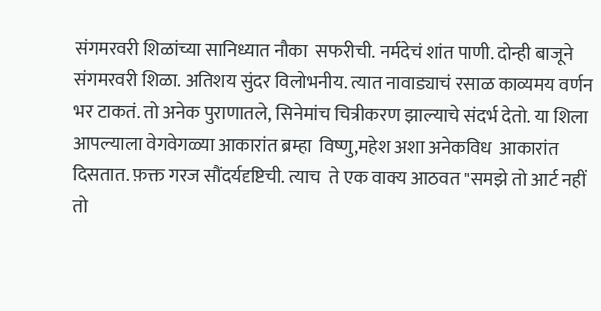संगमरवरी शिळांच्या सानिध्यात नौका  सफरीची. नर्मदेचं शांत पाणी. दोन्ही बाजूने संगमरवरी शिळा. अतिशय सुंदर विलोभनीय. त्यात नावाड्याचं रसाळ काव्यमय वर्णन भर टाकतं. तो अनेक पुराणातले, सिनेमांच चित्रीकरण झाल्याचे संदर्भ देतो. या शिला आपल्याला वेगवेगळ्या आकारांत ब्रम्हा  विष्णु,महेश अशा अनेकविध  आकारांत दिसतात. फ़क्त गरज सौंदर्यदृष्टिची. त्याच  ते एक वाक्य आठवत "समझे तो आर्ट नहीं तो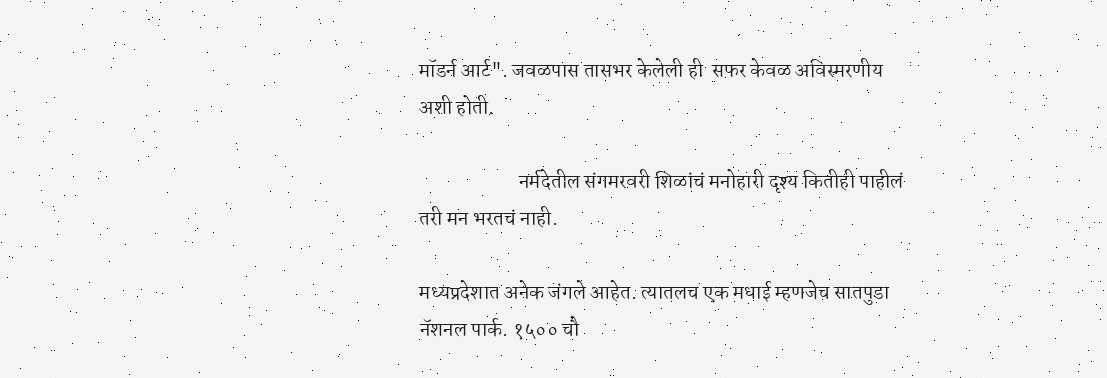मॉडर्न आर्ट". जवळपास तासभर केलेली ही  सफर केवळ अविस्मरणीय अशी होती.

                        नर्मदेतील संगमरवरी शिळांचं मनोहारी दृश्य कितीही पाहीलं तरी मन भरतचं नाही.

मध्यप्रदेशात अनेक जंगले आहेत. त्यातलच एक मधाई म्हणजेच सातपुडा नॅशनल पार्क. १५०० चौ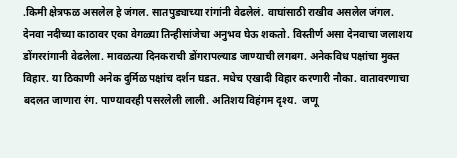.किमी क्षेत्रफळ असलेल हे जंगल. सातपुड्याच्या रांगांनी वेढलेलं. वाघांसाठी राखीव असलेल जंगल. देनवा नदीच्या काठावर एका वेगळ्या तिन्हीसांजेचा अनुभव घेऊ शकतो. विस्तीर्ण असा देनवाचा जलाशय डोंगररांगानी वेढलेला. मावळत्या दिनकराची डोंगरापल्याड जाण्याची लगबग. अनेकविध पक्षांचा मुक्त विहार. या ठिकाणी अनेक दुर्मिळ पक्षांच दर्शन घडत. मधेच एखादी विहार करणारी नौका. वातावरणाचा बदलत जाणारा रंग. पाण्यावरही पसरलेली लाली. अतिशय विहंगम दृश्य.  जणू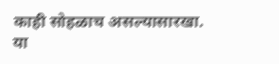काही सोहळाच असल्यासारखा. या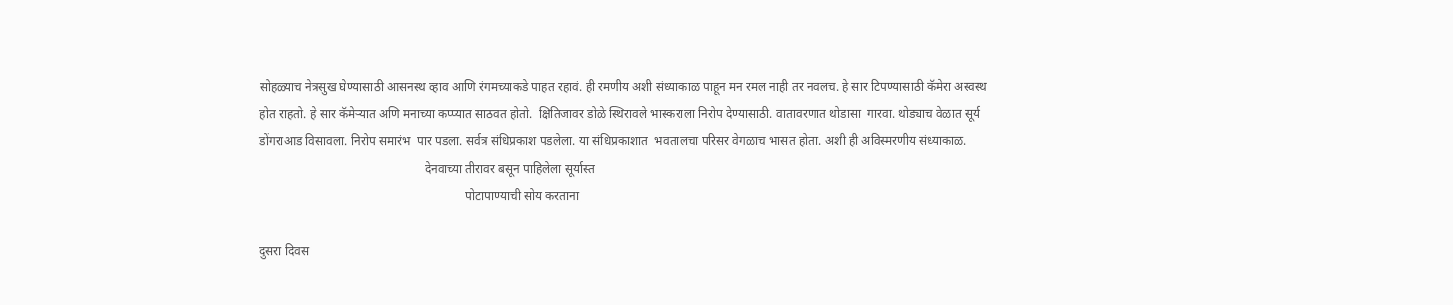सोहळ्याच नेत्रसुख घेण्यासाठी आसनस्थ व्हाव आणि रंगमच्याकडे पाहत रहावं. ही रमणीय अशी संध्याकाळ पाहून मन रमल नाही तर नवलच. हे सार टिपण्यासाठी कॅमेरा अस्वस्थ होत राहतो. हे सार कॅमेऱ्यात अणि मनाच्या कप्प्यात साठवत होतो.  क्षितिजावर डोळे स्थिरावले भास्कराला निरोप देण्यासाठी. वातावरणात थोडासा  गारवा. थोड्याच वेळात सूर्य डोंगराआड विसावला. निरोप समारंभ  पार पडला. सर्वत्र संधिप्रकाश पडलेला. या संधिप्रकाशात  भवतालचा परिसर वेगळाच भासत होता. अशी ही अविस्मरणीय संध्याकाळ.
                                                     देनवाच्या तीरावर बसून पाहिलेला सूर्यास्त
                                                                  पोटापाण्याची सोय करताना

दुसरा दिवस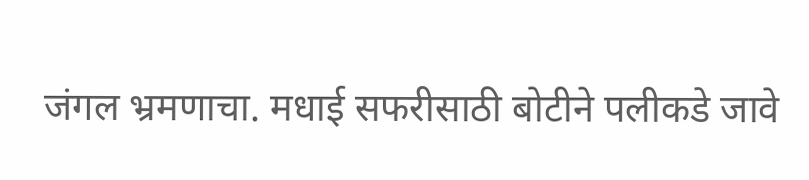जंगल भ्रमणाचा. मधाई सफरीसाठी बोटीने पलीकडे जावे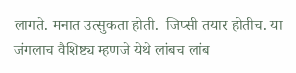लागते. मनात उत्सुकता होती.  जिप्सी तयार होतीच. या जंगलाच वैशिष्ट्य म्हणजे येथे लांबच लांब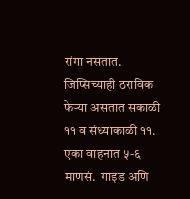रांगा नसतात. जिप्सिच्याही ठराविक फेऱ्या असतात सकाळी ११ व संध्याकाळी ११. एका वाहनात ५-६ माणसं.  गाइड अणि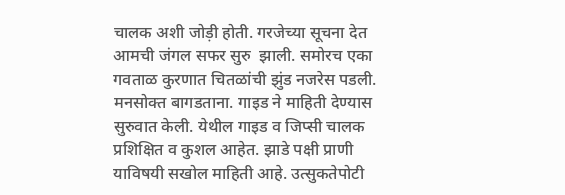चालक अशी जोड़ी होती. गरजेच्या सूचना देत आमची जंगल सफर सुरु  झाली. समोरच एका गवताळ कुरणात चितळांची झुंड नजरेस पडली. मनसोक्त बागडताना. गाइड ने माहिती देण्यास सुरुवात केली. येथील गाइड व जिप्सी चालक प्रशिक्षित व कुशल आहेत. झाडे पक्षी प्राणी याविषयी सखोल माहिती आहे. उत्सुकतेपोटी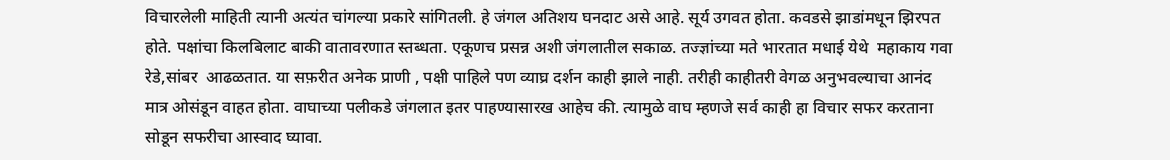विचारलेली माहिती त्यानी अत्यंत चांगल्या प्रकारे सांगितली. हे जंगल अतिशय घनदाट असे आहे. सूर्य उगवत होता. कवडसे झाडांमधून झिरपत होते. पक्षांचा किलबिलाट बाकी वातावरणात स्तब्धता. एकूणच प्रसन्न अशी जंगलातील सकाळ. तज्ज्ञांच्या मते भारतात मधाई येथे  महाकाय गवा रेडे,सांबर  आढळतात. या सफ़रीत अनेक प्राणी , पक्षी पाहिले पण व्याघ्र दर्शन काही झाले नाही. तरीही काहीतरी वेगळ अनुभवल्याचा आनंद मात्र ओसंडून वाहत होता. वाघाच्या पलीकडे जंगलात इतर पाहण्यासारख आहेच की. त्यामुळे वाघ म्हणजे सर्व काही हा विचार सफर करताना सोडून सफरीचा आस्वाद घ्यावा.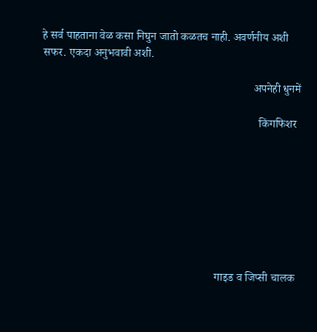हे सर्व पाहताना वेळ कसा निघुन जातो कळतच नाही. अवर्णनीय अशी सफर. एकदा अनुभवावी अशी.

                                                                          अपनेही धुनमें

                                                                            किंगफिशर








                                                             गाइड व जिप्सी चालक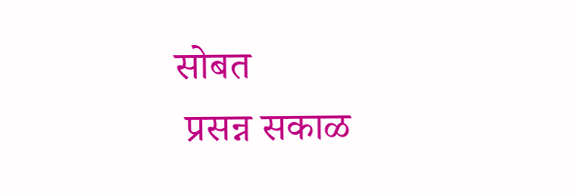सोबत
 प्रसन्न सकाळ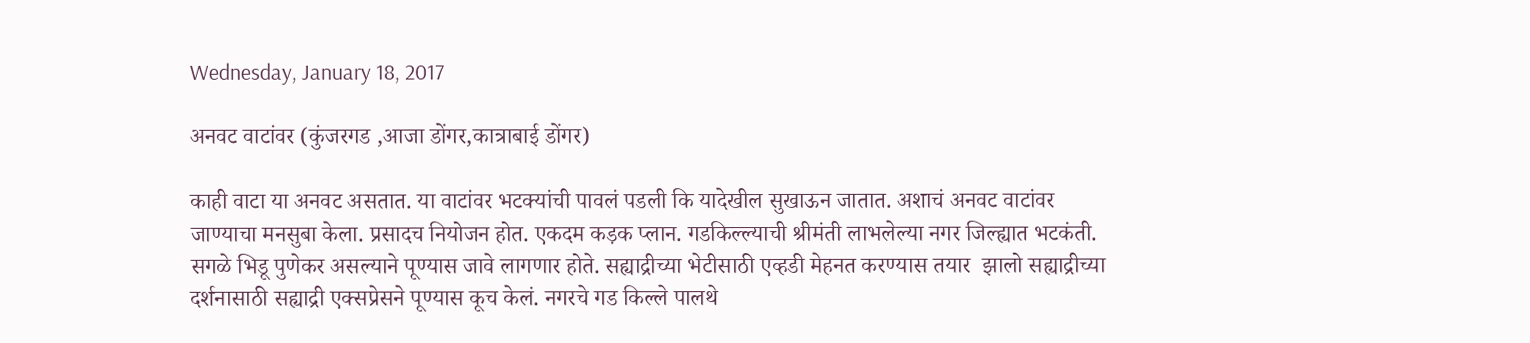Wednesday, January 18, 2017

अनवट वाटांवर (कुंजरगड ,आजा डोंगर,कात्राबाई डोंगर)

काही वाटा या अनवट असतात. या वाटांवर भटक्यांची पावलं पडली कि यादेखील सुखाऊन जातात. अशाचं अनवट वाटांवर जाण्याचा मनसुबा केला. प्रसादच नियोजन होत. एकदम कड़क प्लान. गडकिल्ल्याची श्रीमंती लाभलेल्या नगर जिल्ह्यात भटकंती. सगळे भिडू पुणेकर असल्याने पूण्यास जावे लागणार होते. सह्याद्रीच्या भेटीसाठी एव्हडी मेहनत करण्यास तयार  झालो सह्याद्रीच्या दर्शनासाठी सह्याद्री एक्सप्रेसने पूण्यास कूच केलं. नगरचे गड किल्ले पालथे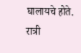घालायचे होते. रात्री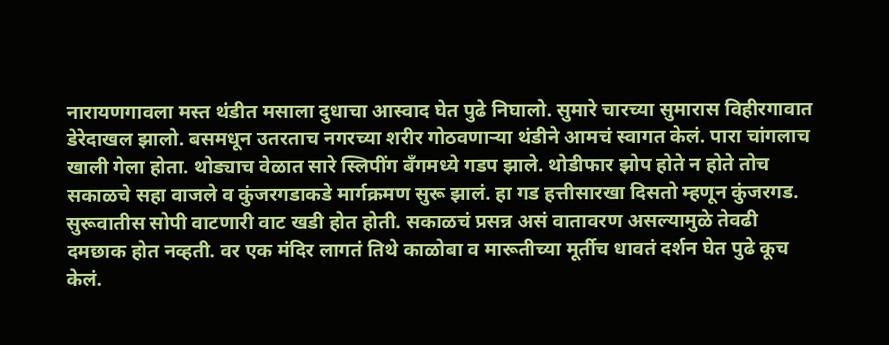नारायणगावला मस्त थंडीत मसाला दुधाचा आस्वाद घेत पुढे निघालो. सुमारे चारच्या सुमारास विहीरगावात डेरेदाखल झालो. बसमधून उतरताच नगरच्या शरीर गोठवणाऱ्या थंडीने आमचं स्वागत केलं. पारा चांगलाच खाली गेला होता. थोड्याच वेळात सारे स्लिपींग बँगमध्ये गडप झाले. थोडीफार झोप होते न होते तोच सकाळचे सहा वाजले व कुंजरगडाकडे मार्गक्रमण सुरू झालं. हा गड हत्तीसारखा दिसतो म्हणून कुंजरगड. सुरूवातीस सोपी वाटणारी वाट खडी होत होती. सकाळचं प्रसन्न असं वातावरण असल्यामुळे तेवढी दमछाक होत नव्हती. वर एक मंदिर लागतं तिथे काळोबा व मारूतीच्या मूर्तीच धावतं दर्शन घेत पुढे कूच केलं.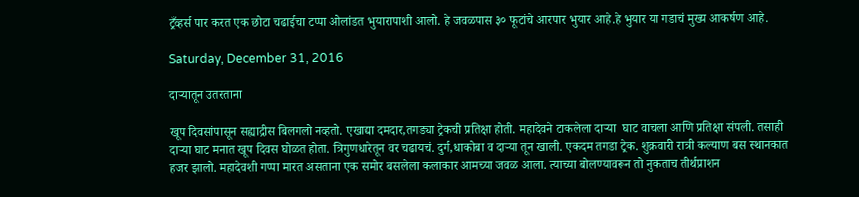ट्रँव्हर्स पार करत एक छोटा चढाईचा टप्पा ओलांडत भुयारापाशी आलो. हे जवळपास ३० फूटांचे आरपार भुयार आहे.हे भुयार या गडाचं मुख्य आकर्षण आहे.

Saturday, December 31, 2016

दाऱ्यातून उतरताना

खूप दिवसांपासून सह्याद्रीस बिलगलो नव्हतो. एखाद्या दमदार,तगड्या ट्रेकची प्रतिक्षा होती. महादेवने टाकलेला दाऱ्या  घाट वाचला आणि प्रतिक्षा संपली. तसाही दाऱ्या घाट मनात खूप दिवस घोळत होता. त्रिगुणधारेतून वर चढायचं. दुर्ग,धाकोबा व दाऱ्या तून खाली. एकदम तगडा ट्रेक. शुक्रवारी रात्री कल्याण बस स्थानकात हजर झालो. महादेवशी गप्पा मारत असताना एक समोर बसलेला कलाकार आमच्या जवळ आला. त्याच्या बोलण्यावरून तो नुकताच तीर्थप्राशन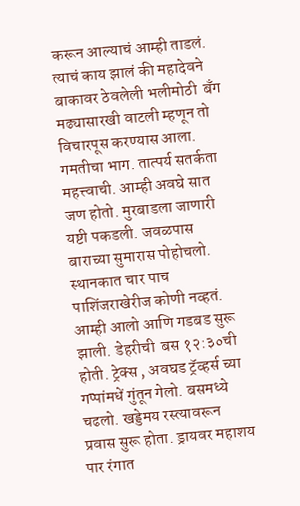करून आल्याचं आम्ही ताडलं. त्याचं काय झालं की महादेवने बाकावर ठेवलेली भलीमोठी  बँग मढ्यासारखी वाटली म्हणून तो विचारपूस करण्यास आला.  गमतीचा भाग. तात्पर्य सतर्कता महत्त्वाची. आम्ही अवघे सात जण होतो. मुरबाडला जाणारी यष्टी पकडली. जवळपास बाराच्या सुमारास पोहोचलो. स्थानकात चार पाच पाशिंजराखेरीज कोणी नव्हतं. आम्ही आलो आणि गडबड सुरू झाली. डेहरीची  बस १२:३०ची होती. ट्रेक्स , अवघड ट्रॅव्हर्स च्या गप्पांमधें गुंतून गेलो. बसमध्ये चढलो. खड्डेमय रस्त्यावरून प्रवास सुरू होता. ड्रायवर महाशय पार रंगात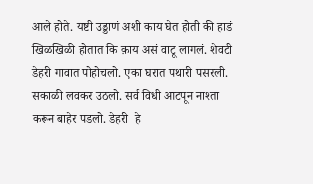आले होते. यष्टी उड्डाणं अशी काय घेत होती की हाडं खिळखिळी होतात कि क़ाय असं वाटू लागलं. शेवटी डेहरी गावात पोहोचलो. एका घरात पथारी पसरली. सकाळी लवकर उठलो. सर्व विधी आटपून नाश्ता करून बाहेर पडलो. डेहरी  हे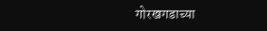गोरखगडाच्या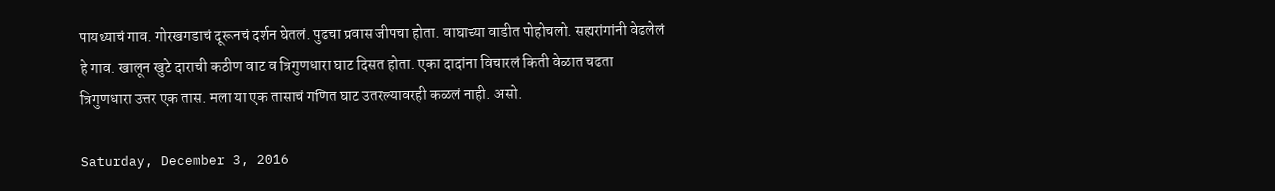पायथ्याचं गाव. गोरखगडाचं दूरूनचं दर्शन घेतलं. पुढचा प्रवास जीपचा होता. वाघाच्या वाडीत पोहोचलो. सह्यरांगांनी वेढलेलं हे गाव. खालून खुटे दाराची कठीण वाट व त्रिगुणधारा घाट दिसत होता. एका दादांना विचारलं किती वेळात चढता त्रिगुणधारा उत्तर एक तास. मला या एक तासाचं गणित घाट उतरल्यावरही कळलं नाही. असो.

Saturday, December 3, 2016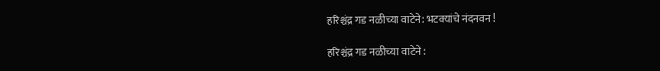हरिश्चंद्र गड नळीच्या वाटेने: भटक्यांचे नंदनवन !

हरिश्चंद्र गड नळीच्या वाटेने :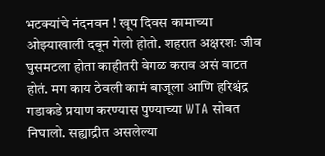भटक्यांचे नंदनवन ! खूप दिवस कामाच्या ओझ्याखाली दबून गेलो होतो. शहरात अक्षरशः जीव घुसमटला होता काहीतरी वेगळ कराव असं वाटत होतं. मग काय ठेवली कामं बाजूला आणि हरिश्चंद्र गडाकडे प्रयाण करण्यास पुण्याच्या WTA सोबत निघालो. सह्याद्रीत असलेल्या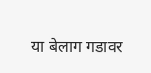या बेलाग गडावर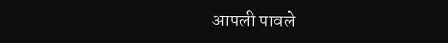आपली पावले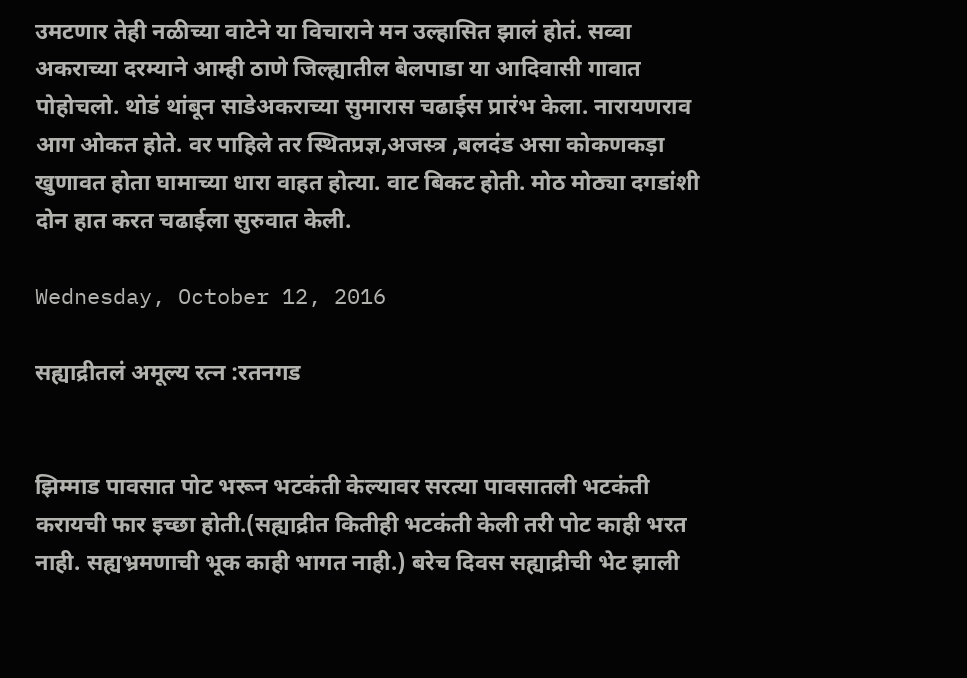उमटणार तेही नळीच्या वाटेने या विचाराने मन उल्हासित झालं होतं. सव्वा अकराच्या दरम्याने आम्ही ठाणे जिल्ह्यातील बेलपाडा या आदिवासी गावात पोहोचलो. थोडं थांबून साडेअकराच्या सुमारास चढाईस प्रारंभ केला. नारायणराव आग ओकत होते. वर पाहिले तर स्थितप्रज्ञ,अजस्त्र ,बलदंड असा कोकणकड़ा खुणावत होता घामाच्या धारा वाहत होत्या. वाट बिकट होती. मोठ मोठ्या दगडांशी दोन हात करत चढाईला सुरुवात केली.

Wednesday, October 12, 2016

सह्याद्रीतलं अमूल्य रत्न :रतनगड


झिम्माड पावसात पोट भरून भटकंती केल्यावर सरत्या पावसातली भटकंती करायची फार इच्छा होती.(सह्याद्रीत कितीही भटकंती केली तरी पोट काही भरत नाही. सह्यभ्रमणाची भूक काही भागत नाही.) बरेच दिवस सह्याद्रीची भेट झाली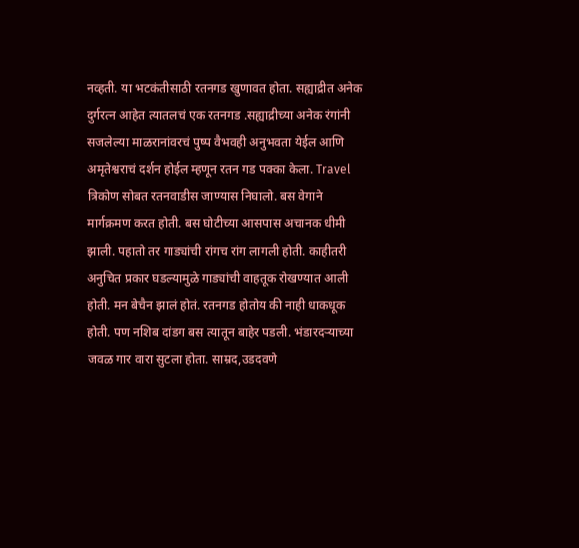नव्हती. या भटकंतीसाठी रतनगड खुणावत होता. सह्याद्रीत अनेक दुर्गरत्न आहेत त्यातलचं एक रतनगड .सह्याद्रीच्या अनेक रंगांनी सजलेल्या माळरानांवरचं पुष्प वैभवही अनुभवता येईल आणि अमृतेश्वराचं दर्शन होईल म्हणून रतन गड पक्का केला. Travel त्रिकोण सोबत रतनवाडीस जाण्यास निघालो. बस वेगाने मार्गक्रमण करत होती. बस घोटीच्या आसपास अचानक धीमी झाली. पहातो तर गाड्यांची रांगच रांग लागली होती. काहीतरी अनुचित प्रकार घडल्यामुळे गाड्यांची वाहतूक रोखण्यात आली होती. मन बेचैन झालं होतं. रतनगड होतोय की नाही धाकधूक होती. पण नशिब दांडग बस त्यातून बाहेर पडली. भंडारदऱ्याच्या जवळ गार वारा सुटला होता. साम्रद,उडदवणे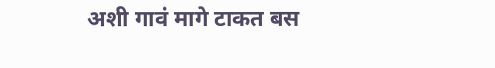अशी गावं मागे टाकत बस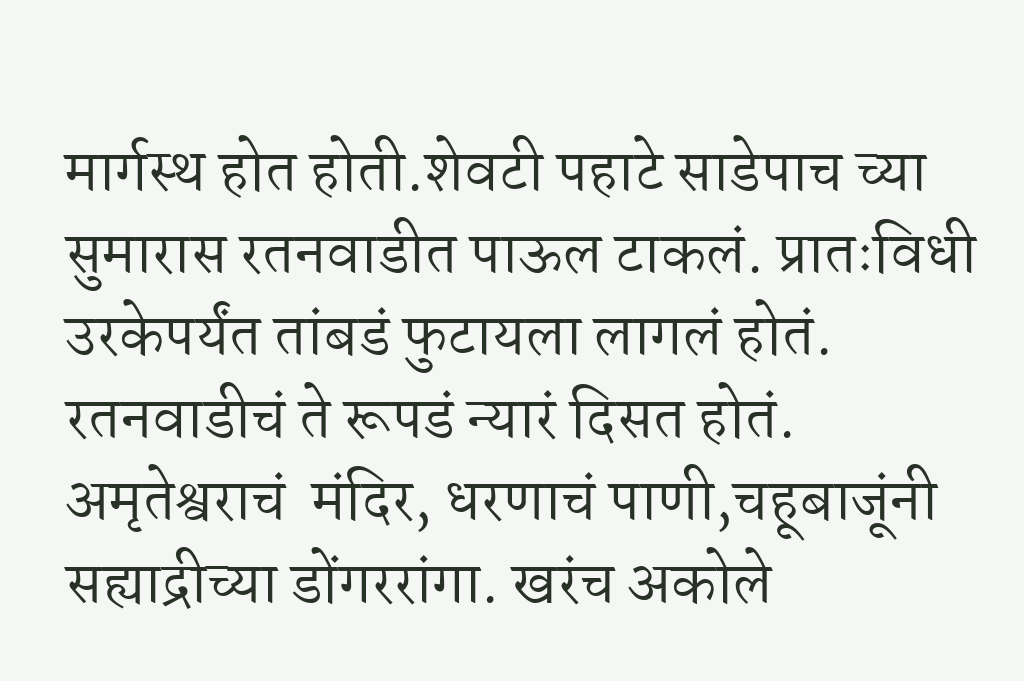मार्गस्थ होत होती.शेवटी पहाटे साडेपाच च्या सुमारास रतनवाडीत पाऊल टाकलं. प्रातःविधी उरकेपर्यंत तांबडं फुटायला लागलं होतं. रतनवाडीचं ते रूपडं न्यारं दिसत होतं. अमृतेश्वराचं  मंदिर, धरणाचं पाणी,चहूबाजूंनी सह्याद्रीच्या डोंगररांगा. खरंच अकोले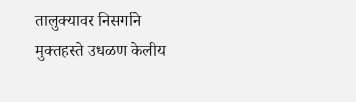तालुक्यावर निसर्गाने मुक्तहस्ते उधळण केलीय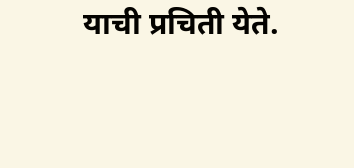याची प्रचिती येते.